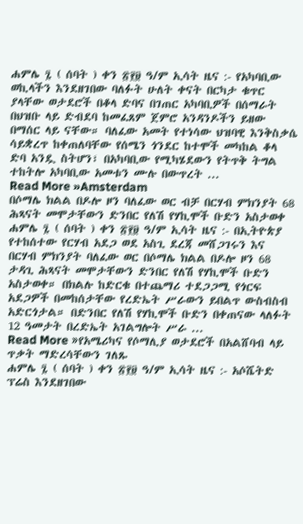ሐምሌ ፯ ( ሰባት ) ቀን ፳፻፱ ዓ/ም ኢሳት ዜና :- የአካባቢው ወኪላችን እንደዘገበው ባለፉት ሁለት ቀናት በርካታ ቁጥር ያላቸው ወታደሮች በቆላ ድባና በገጠር አካባቢዎች በሰማራት በህዝቡ ላይ ድብደባ ከመፈጸም ጀምሮ አንዳንዶችን ይዘው በማሰር ላይ ናቸው። ባለፈው አመት የተነሳው ህዝባዊ እንቅስቃሴ ሳይቋረጥ ከቀጠለባቸው የሰሜን ጎንደር ከተሞች መካከል ቆላ ድባ አንዷ ስትሆን፣ በአካባቢው የሚካሄደውን የትጥቅ ትግል ተከትሎ አካባቢው አመቱን ሙሉ በውጥረት ...
Read More »Amsterdam
በሶማሌ ክልል በዶሎ ዞን ባለፈው ወር ብቻ በርሃብ ምክንያት 68 ሕጻናት መሞታቸውን ድንበር የለሽ የሃኪሞች ቡድን አስታወቀ
ሐምሌ ፯ ( ሰባት ) ቀን ፳፻፱ ዓ/ም ኢሳት ዜና :- በኢትዮጵያ የተከሰተው የርሃብ አደጋ ወደ አስጊ ደረጃ መሸጋገሩን እና በርሃብ ምክንያት ባለፈው ወር በሶማሌ ክልል በዶሎ ዞን 68 ታዳጊ ሕጻናት መሞታቸውን ድንበር የለሽ የሃኪሞች ቡድን አስታወቀ። በክልሉ ከድርቁ በተጨማሪ ተደጋጋሚ የጎርፍ አደጋዎች በመከሰታቸው የረድኤት ሥራውን ይበልጥ ውስብስብ አድርጎታል። በድንበር የለሽ የሃኪሞች ቡድን በቀጠናው ላለፉት 12 ዓመታት በረድኤት አገልግሎት ሥራ ...
Read More »የአሜሪካና የሶማሊያ ወታደሮች በአልሸባብ ላይ ጥቃት ማድረሳቸውን ገለጹ
ሐምሌ ፯ ( ሰባት ) ቀን ፳፻፱ ዓ/ም ኢሳት ዜና :- አሶሼትድ ፕሬስ እንደዘገበው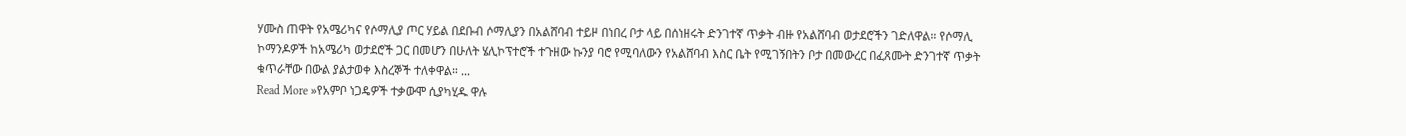ሃሙስ ጠዋት የአሜሪካና የሶማሊያ ጦር ሃይል በደቡብ ሶማሊያን በአልሸባብ ተይዞ በነበረ ቦታ ላይ በሰነዘሩት ድንገተኛ ጥቃት ብዙ የአልሸባብ ወታደሮችን ገድለዋል። የሶማሊ ኮማንዶዎች ከአሜሪካ ወታደሮች ጋር በመሆን በሁለት ሄሊኮፕተሮች ተጉዘው ኩንያ ባሮ የሚባለውን የአልሸባብ እስር ቤት የሚገኝበትን ቦታ በመውረር በፈጸሙት ድንገተኛ ጥቃት ቁጥራቸው በውል ያልታወቀ እስረኞች ተለቀዋል። ...
Read More »የአምቦ ነጋዴዎች ተቃውሞ ሲያካሂዱ ዋሉ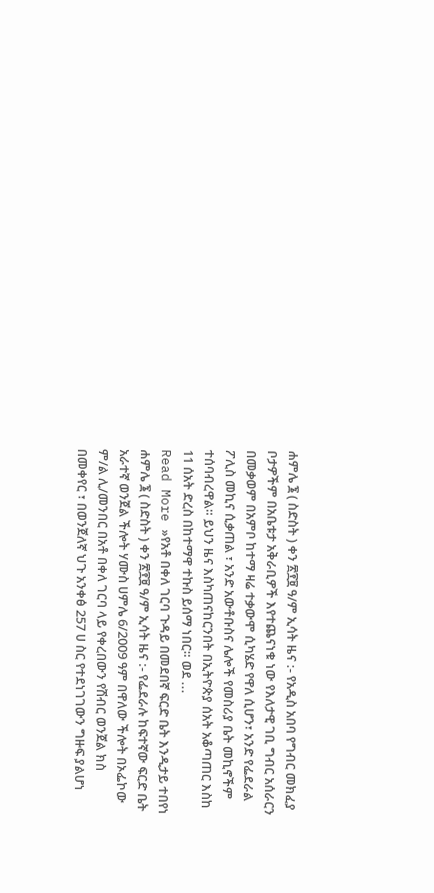ሐምሌ ፮ ( ስድስት ) ቀን ፳፻፱ ዓ/ም ኢሳት ዜና :- የአዲስ አበባ የግብር መክፈያ ቦታዎችም በአቤቱታ አቅራቢዎች እየተጨናነቁ ነው የእለታዊ ገቢ ግብር አሰራርን በመቃወም በአምቦ ከተማ ዛሬ ተቃውሞ ሲካሄድ የዋለ ሲሆን፣ አንድ የፌደራል ፖሊስ መኪና ሲቃጠል ፣ አንድ አውቶቡስና ሌሎች የመስሪያ ቤት መኪኖችም ተሰባብረዋል። ይህን ዜና እስካጠናከርንበት በኢትዮጵያ ሰአት አቆጣጠር እስከ 11 ሰአት ድረስ በከተማዋ ተኩስ ይሰማ ነበር። ወደ ...
Read More »የአቶ በቀለ ገርባ ጉዳይ በመደበኛ ፍርድ ቤት እንዲታይ ተበየነ
ሐምሌ ፮ ( ስድስት ) ቀን ፳፻፱ ዓ/ም ኢሳት ዜና :- የፌደራሉ ከፍተኛው ፍርድ ቤት አራተኛ ወንጀል ችሎት ሃሙስ ሀምሌ 6/2009 ዓም በዋለው ችሎት በኦፌኮው ም/ል ሊ/መንበር በአቶ በቀለ ገርባ ላይ የቀረበውን የሽብር ወንጀል ክስ በመቀየር ፣ በወንጀለኛ ህጉ አንቀፅ 257 ሀ ስር የተደነገገውን ግዙፍ ያልሆነ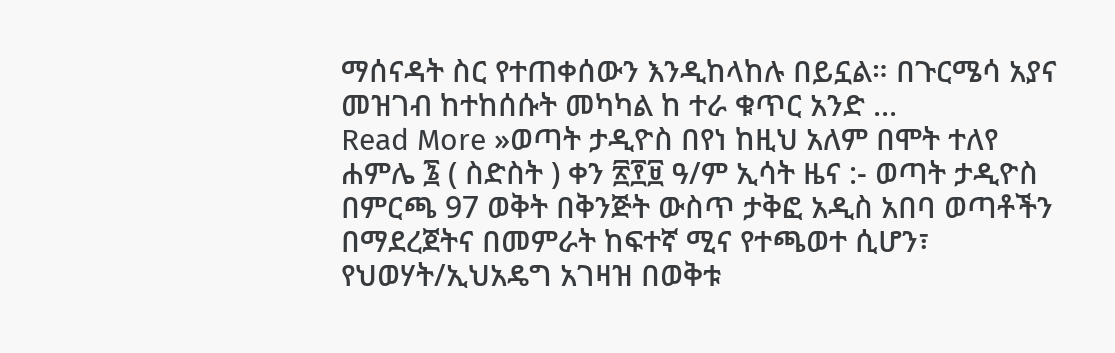ማሰናዳት ስር የተጠቀሰውን እንዲከላከሉ በይኗል። በጉርሜሳ አያና መዝገብ ከተከሰሱት መካካል ከ ተራ ቁጥር አንድ ...
Read More »ወጣት ታዲዮስ በየነ ከዚህ አለም በሞት ተለየ
ሐምሌ ፮ ( ስድስት ) ቀን ፳፻፱ ዓ/ም ኢሳት ዜና :- ወጣት ታዲዮስ በምርጫ 97 ወቅት በቅንጅት ውስጥ ታቅፎ አዲስ አበባ ወጣቶችን በማደረጀትና በመምራት ከፍተኛ ሚና የተጫወተ ሲሆን፣ የህወሃት/ኢህአዴግ አገዛዝ በወቅቱ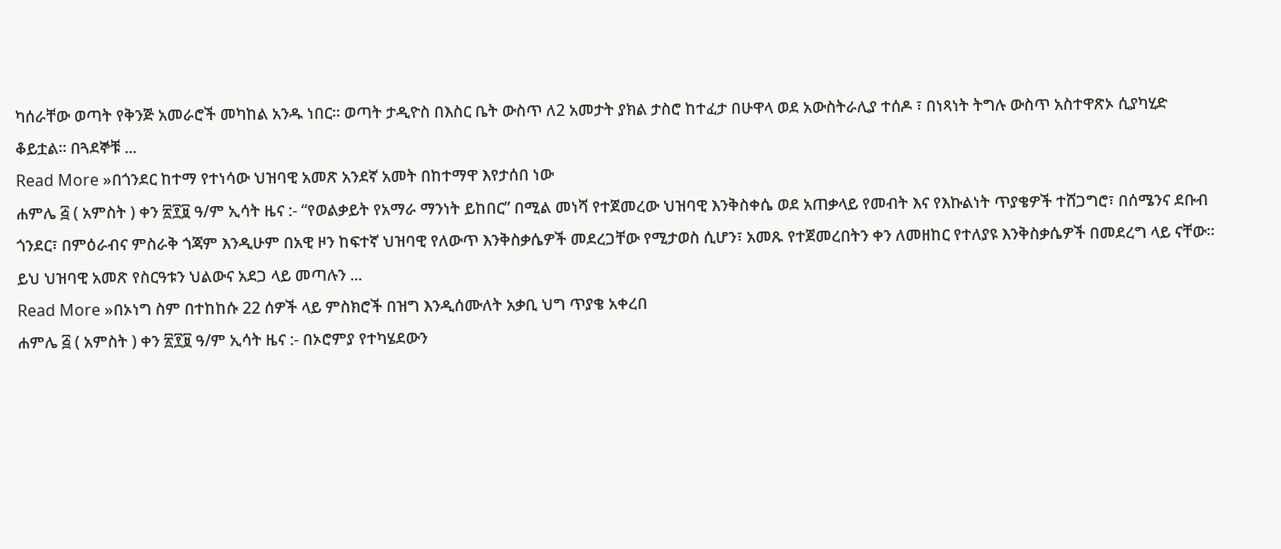ካሰራቸው ወጣት የቅንጅ አመራሮች መካከል አንዱ ነበር። ወጣት ታዲዮስ በእስር ቤት ውስጥ ለ2 አመታት ያክል ታስሮ ከተፈታ በሁዋላ ወደ አውስትራሊያ ተሰዶ ፣ በነጻነት ትግሉ ውስጥ አስተዋጽኦ ሲያካሂድ ቆይቷል። በጓደኞቹ ...
Read More »በጎንደር ከተማ የተነሳው ህዝባዊ አመጽ አንደኛ አመት በከተማዋ እየታሰበ ነው
ሐምሌ ፭ ( አምስት ) ቀን ፳፻፱ ዓ/ም ኢሳት ዜና :- “የወልቃይት የአማራ ማንነት ይከበር” በሚል መነሻ የተጀመረው ህዝባዊ እንቅስቀሴ ወደ አጠቃላይ የመብት እና የእኩልነት ጥያቄዎች ተሸጋግሮ፣ በሰሜንና ደቡብ ጎንደር፣ በምዕራብና ምስራቅ ጎጃም እንዲሁም በአዊ ዞን ከፍተኛ ህዝባዊ የለውጥ እንቅስቃሴዎች መደረጋቸው የሚታወስ ሲሆን፣ አመጹ የተጀመረበትን ቀን ለመዘከር የተለያዩ እንቅስቃሴዎች በመደረግ ላይ ናቸው። ይህ ህዝባዊ አመጽ የስርዓቱን ህልውና አደጋ ላይ መጣሉን ...
Read More »በኦነግ ስም በተከከሱ 22 ሰዎች ላይ ምስክሮች በዝግ እንዲሰሙለት አቃቢ ህግ ጥያቄ አቀረበ
ሐምሌ ፭ ( አምስት ) ቀን ፳፻፱ ዓ/ም ኢሳት ዜና :- በኦሮምያ የተካሄደውን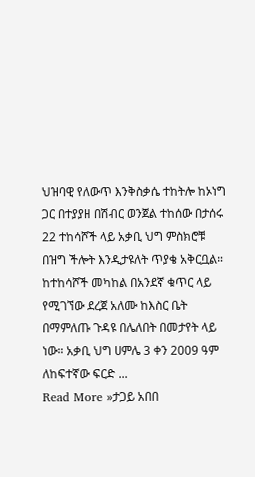ህዝባዊ የለውጥ እንቅስቃሴ ተከትሎ ከኦነግ ጋር በተያያዘ በሽብር ወንጀል ተከሰው በታሰሩ 22 ተከሳሾች ላይ አቃቢ ህግ ምስክሮቹ በዝግ ችሎት እንዲታዩለት ጥያቄ አቅርቧል። ከተከሳሾች መካከል በአንደኛ ቁጥር ላይ የሚገኘው ደረጀ አለሙ ከእስር ቤት በማምለጡ ጉዳዩ በሌለበት በመታየት ላይ ነው። አቃቢ ህግ ሀምሌ 3 ቀን 2009 ዓም ለከፍተኛው ፍርድ ...
Read More »ታጋይ አበበ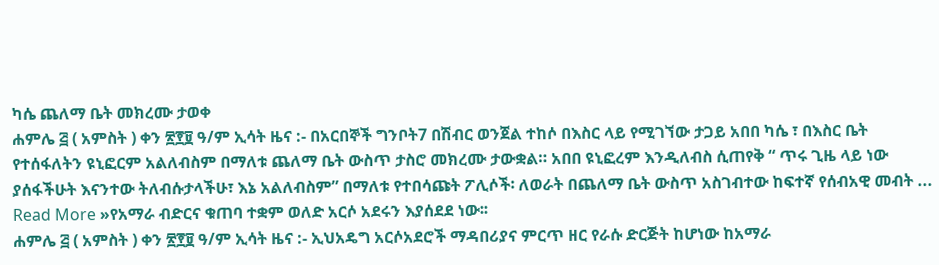ካሴ ጨለማ ቤት መክረሙ ታወቀ
ሐምሌ ፭ ( አምስት ) ቀን ፳፻፱ ዓ/ም ኢሳት ዜና :- በአርበኞች ግንቦት7 በሽብር ወንጀል ተከሶ በእስር ላይ የሚገኘው ታጋይ አበበ ካሴ ፣ በእስር ቤት የተሰፋለትን ዩኒፎርም አልለብስም በማለቱ ጨለማ ቤት ውስጥ ታስሮ መክረሙ ታውቋል። አበበ ዩኒፎረም እንዲለብስ ሲጠየቅ “ ጥሩ ጊዜ ላይ ነው ያሰፋችሁት እናንተው ትለብሱታላችሁ፣ እኔ አልለብስም” በማለቱ የተበሳጩት ፖሊሶች፡ ለወራት በጨለማ ቤት ውስጥ አስገብተው ከፍተኛ የሰብአዊ መብት ...
Read More »የአማራ ብድርና ቁጠባ ተቋም ወለድ አርሶ አደሩን እያሰደደ ነው፡፡
ሐምሌ ፭ ( አምስት ) ቀን ፳፻፱ ዓ/ም ኢሳት ዜና :- ኢህአዴግ አርሶአደሮች ማዳበሪያና ምርጥ ዘር የራሱ ድርጅት ከሆነው ከአማራ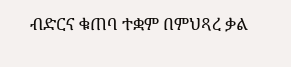ብድርና ቁጠባ ተቋም በምህጻረ ቃል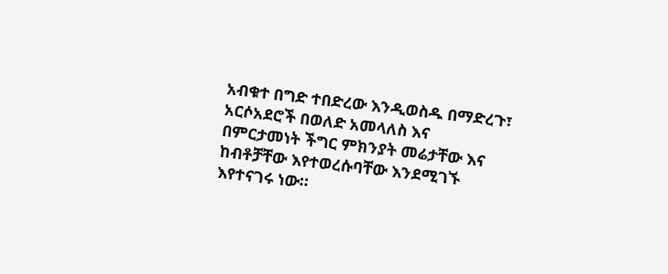አብቁተ በግድ ተበድረው እንዲወስዱ በማድረጉ፣ አርሶአደሮች በወለድ አመላለስ እና በምርታመነት ችግር ምክንያት መሬታቸው እና ከብቶቻቸው እየተወረሱባቸው እንደሚገኙ እየተናገሩ ነው።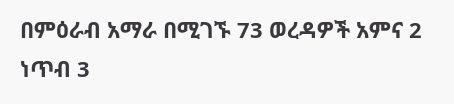በምዕራብ አማራ በሚገኙ 73 ወረዳዎች አምና 2 ነጥብ 3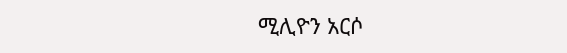ሚሊዮን አርሶ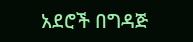አደሮች በግዳጅ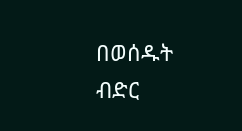በወሰዱት ብድር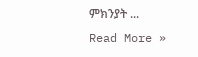ምክንያት ...
Read More »